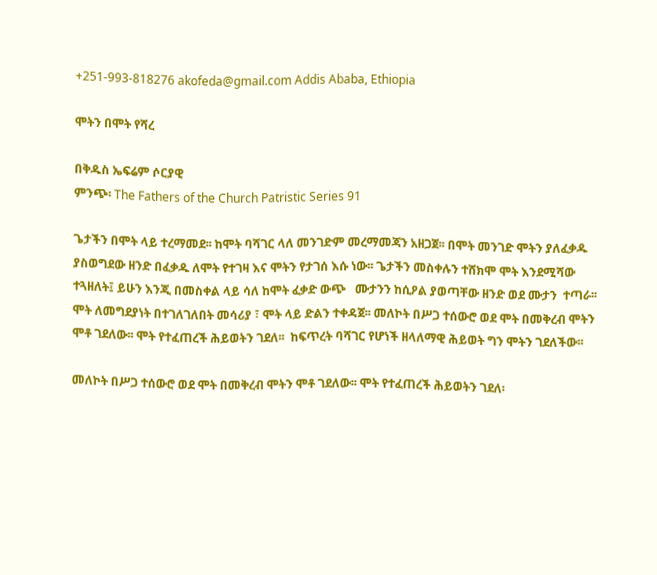+251-993-818276 akofeda@gmail.com Addis Ababa, Ethiopia

ሞትን በሞት የሻረ

በቅዱስ ኤፍሬም ሶርያዊ
ምንጭ፡ The Fathers of the Church Patristic Series 91

ጌታችን በሞት ላይ ተረማመደ፡፡ ከሞት ባሻገር ላለ መንገድም መረማመጃን አዘጋጀ፡፡ በሞት መንገድ ሞትን ያለፈቃዱ ያስወግደው ዘንድ በፈቃዱ ለሞት የተገዛ እና ሞትን የታገሰ እሱ ነው፡፡ ጌታችን መስቀሉን ተሸክሞ ሞት እንደሚሻው ተጓዘለት፤ ይሁን እንጂ በመስቀል ላይ ሳለ ከሞት ፈቃድ ውጭ   ሙታንን ከሲዖል ያወጣቸው ዘንድ ወደ ሙታን  ተጣራ፡፡ ሞት ለመግደያነት በተገለገለበት መሳሪያ ፣ ሞት ላይ ድልን ተቀዳጀ፡፡ መለኮት በሥጋ ተሰውሮ ወደ ሞት በመቅረብ ሞትን ሞቶ ገደለው፡፡ ሞት የተፈጠረች ሕይወትን ገደለ፡፡  ከፍጥረት ባሻገር የሆነች ዘላለማዊ ሕይወት ግን ሞትን ገደለችው፡፡

መለኮት በሥጋ ተሰውሮ ወደ ሞት በመቅረብ ሞትን ሞቶ ገደለው፡፡ ሞት የተፈጠረች ሕይወትን ገደለ፡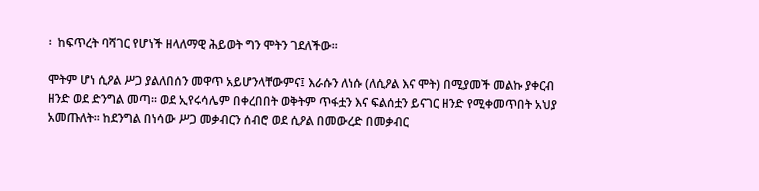፡  ከፍጥረት ባሻገር የሆነች ዘላለማዊ ሕይወት ግን ሞትን ገደለችው፡፡

ሞትም ሆነ ሲዖል ሥጋ ያልለበሰን መዋጥ አይሆንላቸውምና፤ እራሱን ለነሱ (ለሲዖል እና ሞት) በሚያመች መልኩ ያቀርብ ዘንድ ወደ ድንግል መጣ፡፡ ወደ ኢየሩሳሌም በቀረበበት ወቅትም ጥፋቷን እና ፍልሰቷን ይናገር ዘንድ የሚቀመጥበት አህያ አመጡለት፡፡ ከደንግል በነሳው ሥጋ መቃብርን ሰብሮ ወደ ሲዖል በመውረድ በመቃብር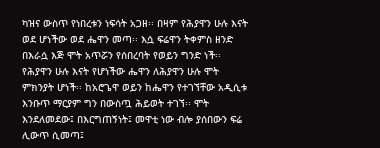ካዝና ውስጥ የነበረቱን ነፍሳት አጋዘ፡፡ በዛም የሕያዋን ሁሉ እናት ወደ ሆነችው ወደ ሔዋን መጣ፡፡ እሷ ፍሬዋን ትቀምስ ዘንድ በእራሷ እጅ ሞት አጥሯን የሰበረባት የወይን ግንድ ነች፡፡ የሕያዋን ሁሉ እናት የሆነችው ሔዋን ለሕያዋን ሁሉ ሞት ምክንያት ሆነች፡፡ ከአሮጌዋ ወይን ከሔዋን የተገኘቸው አዲሲቱ እንቡጥ ማርያም ግን በውስጧ ሕይወት ተገኘ፡፡ ሞት እንደለመደው፤ በእርግጠኝነት፤ መዋቲ ነው ብሎ ያሰበውን ፍሬ ሊውጥ ሲመጣ፤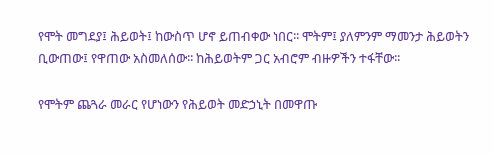የሞት መግደያ፤ ሕይወት፤ ከውስጥ ሆኖ ይጠብቀው ነበር፡፡ ሞትም፤ ያለምንም ማመንታ ሕይወትን ቢውጠው፤ የዋጠው አስመለሰው፡፡ ከሕይወትም ጋር አብሮም ብዙዎችን ተፋቸው፡፡

የሞትም ጨጓራ መራር የሆነውን የሕይወት መድኃኒት በመዋጡ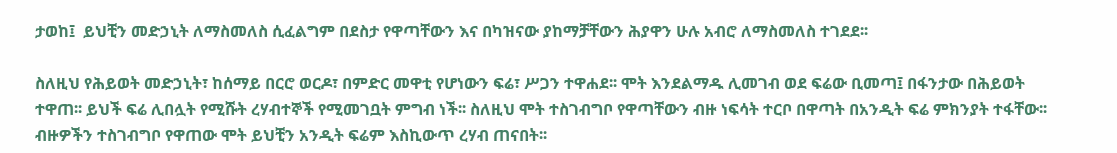ታወከ፤  ይህቺን መድኃኒት ለማስመለስ ሲፈልግም በደስታ የዋጣቸውን እና በካዝናው ያከማቻቸውን ሕያዋን ሁሉ አብሮ ለማስመለስ ተገደደ፡፡

ስለዚህ የሕይወት መድኃኒት፣ ከሰማይ በርሮ ወርዶ፣ በምድር መዋቲ የሆነውን ፍሬ፣ ሥጋን ተዋሐደ፡፡ ሞት እንደልማዱ ሊመገብ ወደ ፍሬው ቢመጣ፤ በፋንታው በሕይወት ተዋጠ፡፡ ይህች ፍሬ ሊበሏት የሚሹት ረሃብተኞች የሚመገቧት ምግብ ነች፡፡ ስለዚህ ሞት ተስገብግቦ የዋጣቸውን ብዙ ነፍሳት ተርቦ በዋጣት በአንዲት ፍሬ ምክንያት ተፋቸው፡፡ ብዙዎችን ተስገብግቦ የዋጠው ሞት ይህቺን አንዲት ፍሬም እስኪውጥ ረሃብ ጠናበት፡፡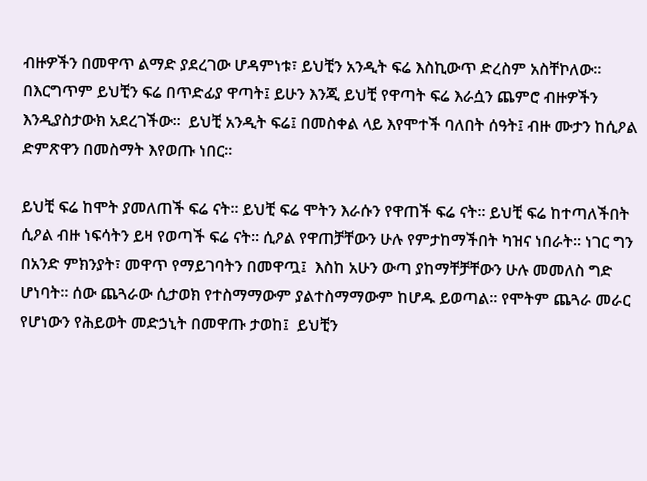ብዙዎችን በመዋጥ ልማድ ያደረገው ሆዳምነቱ፣ ይህቺን አንዲት ፍሬ እስኪውጥ ድረስም አስቸኮለው፡፡ በእርግጥም ይህቺን ፍሬ በጥድፊያ ዋጣት፤ ይሁን እንጂ ይህቺ የዋጣት ፍሬ እራሷን ጨምሮ ብዙዎችን እንዲያስታውክ አደረገችው፡፡  ይህቺ አንዲት ፍሬ፤ በመስቀል ላይ እየሞተች ባለበት ሰዓት፤ ብዙ ሙታን ከሲዖል ድምጽዋን በመስማት እየወጡ ነበር፡፡

ይህቺ ፍሬ ከሞት ያመለጠች ፍሬ ናት፡፡ ይህቺ ፍሬ ሞትን እራሱን የዋጠች ፍሬ ናት፡፡ ይህቺ ፍሬ ከተጣለችበት ሲዖል ብዙ ነፍሳትን ይዛ የወጣች ፍሬ ናት፡፡ ሲዖል የዋጠቻቸውን ሁሉ የምታከማችበት ካዝና ነበራት፡፡ ነገር ግን በአንድ ምክንያት፣ መዋጥ የማይገባትን በመዋጧ፤  እስከ አሁን ውጣ ያከማቸቻቸውን ሁሉ መመለስ ግድ ሆነባት፡፡ ሰው ጨጓራው ሲታወክ የተስማማውም ያልተስማማውም ከሆዱ ይወጣል፡፡ የሞትም ጨጓራ መራር የሆነውን የሕይወት መድኃኒት በመዋጡ ታወከ፤  ይህቺን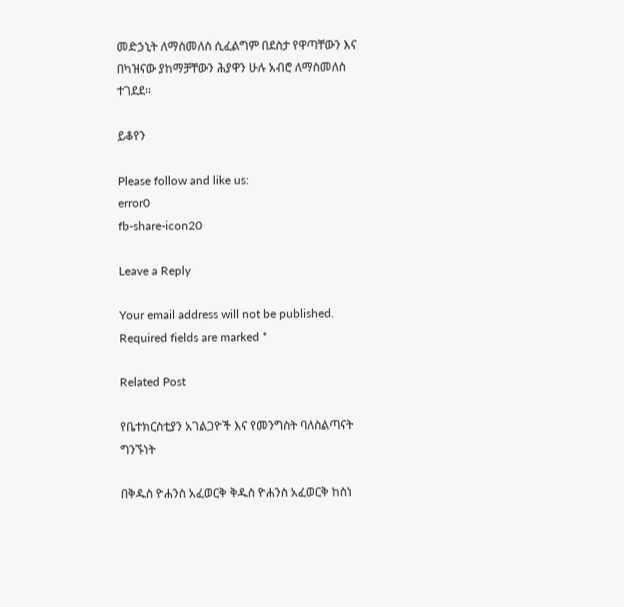መድኃኒት ለማስመለስ ሲፈልግም በደስታ የዋጣቸውን እና በካዝናው ያከማቻቸውን ሕያዋን ሁሉ አብሮ ለማስመለስ ተገደደ፡፡

ይቆየን

Please follow and like us:
error0
fb-share-icon20

Leave a Reply

Your email address will not be published. Required fields are marked *

Related Post

የቤተክርስቲያን አገልጋዮች እና የመንግስት ባለስልጣናት ግንኙነት

በቅዱስ ዮሐንስ አፈወርቅ ቅዱስ ዮሐንስ አፈወርቅ ከስነ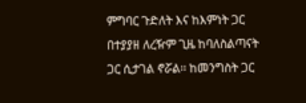ምግባር ጉድለት እና ከእምነት ጋር በተያያዘ ለረዥም ጊዜ ከባለስልጣናት ጋር ሲታገል ኖሯል፡፡ ከመንግስት ጋር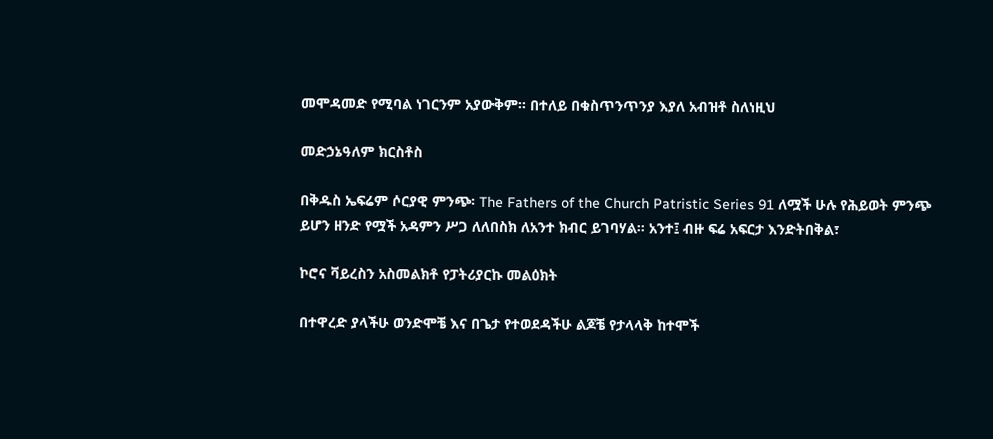መሞዳመድ የሚባል ነገርንም አያውቅም፡፡ በተለይ በቁስጥንጥንያ እያለ አብዝቶ ስለነዚህ

መድኃኔዓለም ክርስቶስ

በቅዱስ ኤፍሬም ሶርያዊ ምንጭ፡ The Fathers of the Church Patristic Series 91 ለሟች ሁሉ የሕይወት ምንጭ ይሆን ዘንድ የሟች አዳምን ሥጋ ለለበስክ ለአንተ ክብር ይገባሃል፡፡ አንተ፤ ብዙ ፍሬ አፍርታ እንድትበቅል፣

ኮሮና ቫይረስን አስመልክቶ የፓትሪያርኩ መልዕክት

በተዋረድ ያላችሁ ወንድሞቼ እና በጌታ የተወደዳችሁ ልጆቼ የታላላቅ ከተሞች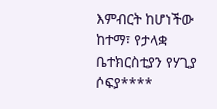እምብርት ከሆነችው ከተማ፣ የታላቋ ቤተክርስቲያን የሃጊያ ሶፍያ****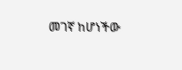መገኛ ከሆነችው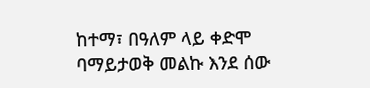ከተማ፣ በዓለም ላይ ቀድሞ ባማይታወቅ መልኩ እንደ ሰው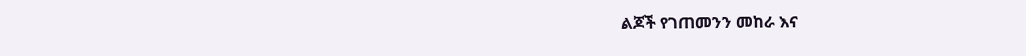ልጆች የገጠመንን መከራ እና